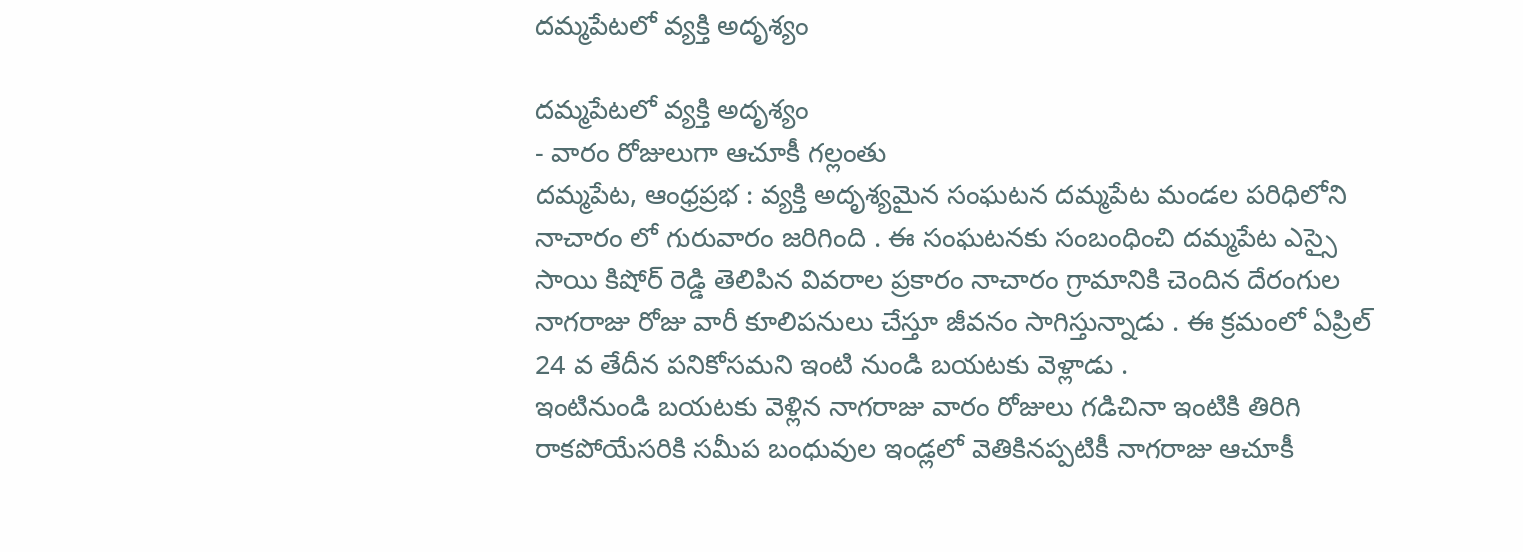దమ్మపేటలో వ్యక్తి అదృశ్యం

దమ్మపేటలో వ్యక్తి అదృశ్యం
- వారం రోజులుగా ఆచూకీ గల్లంతు
దమ్మపేట, ఆంధ్రప్రభ : వ్యక్తి అదృశ్యమైన సంఘటన దమ్మపేట మండల పరిధిలోని నాచారం లో గురువారం జరిగింది . ఈ సంఘటనకు సంబంధించి దమ్మపేట ఎస్సై సాయి కిషోర్ రెడ్డి తెలిపిన వివరాల ప్రకారం నాచారం గ్రామానికి చెందిన దేరంగుల నాగరాజు రోజు వారీ కూలిపనులు చేస్తూ జీవనం సాగిస్తున్నాడు . ఈ క్రమంలో ఏప్రిల్ 24 వ తేదీన పనికోసమని ఇంటి నుండి బయటకు వెళ్లాడు .
ఇంటినుండి బయటకు వెళ్లిన నాగరాజు వారం రోజులు గడిచినా ఇంటికి తిరిగి రాకపోయేసరికి సమీప బంధువుల ఇండ్లలో వెతికినప్పటికీ నాగరాజు ఆచూకీ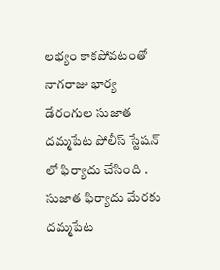లభ్యం కాకపోవటంతో నాగరాజు భార్య డేరంగుల సుజాత దమ్మపేట పోలీస్ స్టేషన్ లో ఫిర్యాదు చేసింది . సుజాత ఫిర్యాదు మేరకు దమ్మపేట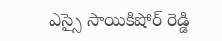ఎస్సై సాయికిషోర్ రెడ్డి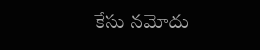కేసు నమోదు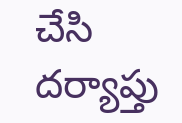చేసి దర్యాప్తు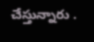చేస్తున్నారు .